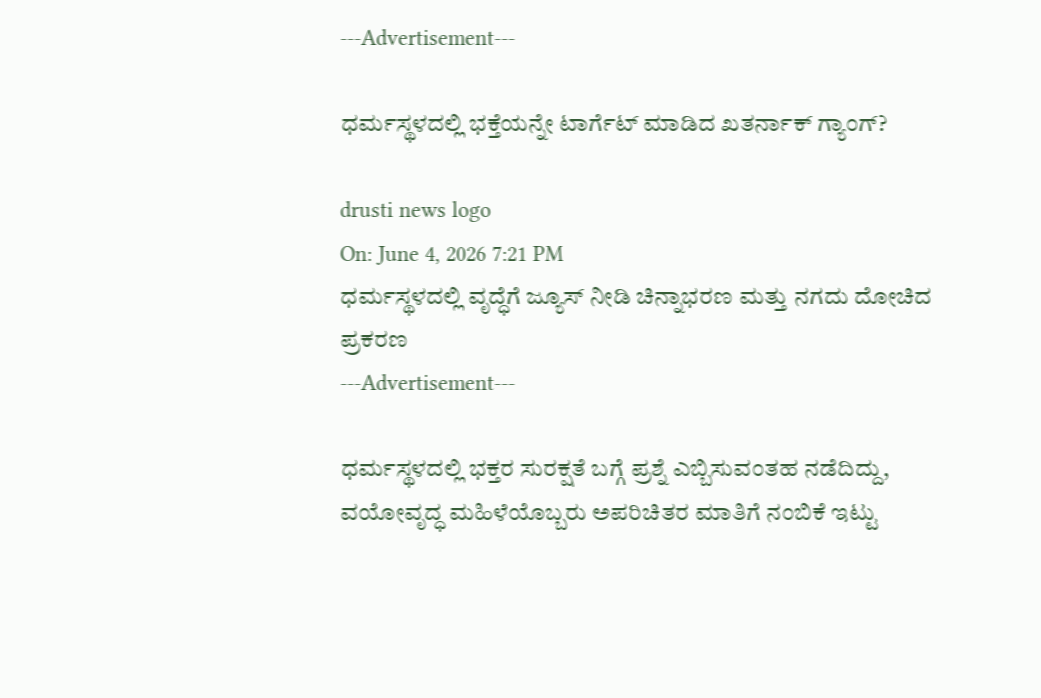---Advertisement---

ಧರ್ಮಸ್ಥಳದಲ್ಲಿ ಭಕ್ತೆಯನ್ನೇ ಟಾರ್ಗೆಟ್ ಮಾಡಿದ ಖತರ್ನಾಕ್ ಗ್ಯಾಂಗ್?

drusti news logo
On: June 4, 2026 7:21 PM
ಧರ್ಮಸ್ಥಳದಲ್ಲಿ ವೃದ್ಧೆಗೆ ಜ್ಯೂಸ್ ನೀಡಿ ಚಿನ್ನಾಭರಣ ಮತ್ತು ನಗದು ದೋಚಿದ ಪ್ರಕರಣ
---Advertisement---

ಧರ್ಮಸ್ಥಳದಲ್ಲಿ ಭಕ್ತರ ಸುರಕ್ಷತೆ ಬಗ್ಗೆ ಪ್ರಶ್ನೆ ಎಬ್ಬಿಸುವಂತಹ ನಡೆದಿದ್ದು, ವಯೋವೃದ್ಧ ಮಹಿಳೆಯೊಬ್ಬರು ಅಪರಿಚಿತರ ಮಾತಿಗೆ ನಂಬಿಕೆ ಇಟ್ಟು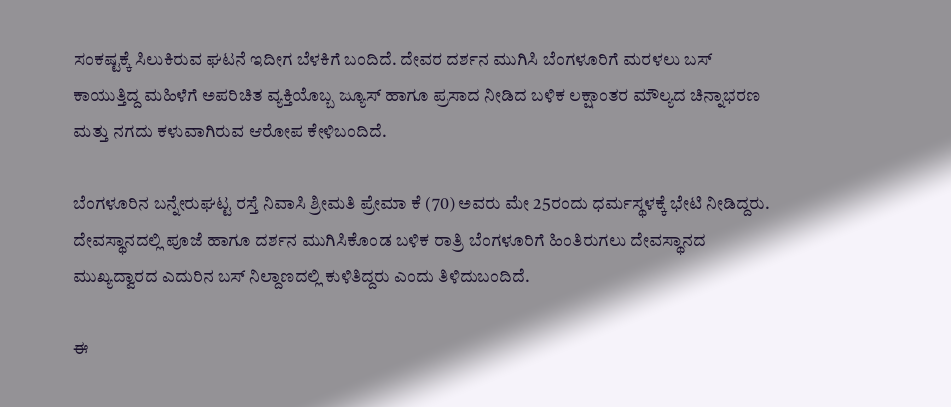ಸಂಕಷ್ಟಕ್ಕೆ ಸಿಲುಕಿರುವ ಘಟನೆ ಇದೀಗ ಬೆಳಕಿಗೆ ಬಂದಿದೆ. ದೇವರ ದರ್ಶನ ಮುಗಿಸಿ ಬೆಂಗಳೂರಿಗೆ ಮರಳಲು ಬಸ್ ಕಾಯುತ್ತಿದ್ದ ಮಹಿಳೆಗೆ ಅಪರಿಚಿತ ವ್ಯಕ್ತಿಯೊಬ್ಬ ಜ್ಯೂಸ್ ಹಾಗೂ ಪ್ರಸಾದ ನೀಡಿದ ಬಳಿಕ ಲಕ್ಷಾಂತರ ಮೌಲ್ಯದ ಚಿನ್ನಾಭರಣ ಮತ್ತು ನಗದು ಕಳುವಾಗಿರುವ ಆರೋಪ ಕೇಳಿಬಂದಿದೆ.

ಬೆಂಗಳೂರಿನ ಬನ್ನೇರುಘಟ್ಟ ರಸ್ತೆ ನಿವಾಸಿ ಶ್ರೀಮತಿ ಪ್ರೇಮಾ ಕೆ (70) ಅವರು ಮೇ 25ರಂದು ಧರ್ಮಸ್ಥಳಕ್ಕೆ ಭೇಟಿ ನೀಡಿದ್ದರು. ದೇವಸ್ಥಾನದಲ್ಲಿ ಪೂಜೆ ಹಾಗೂ ದರ್ಶನ ಮುಗಿಸಿಕೊಂಡ ಬಳಿಕ ರಾತ್ರಿ ಬೆಂಗಳೂರಿಗೆ ಹಿಂತಿರುಗಲು ದೇವಸ್ಥಾನದ ಮುಖ್ಯದ್ವಾರದ ಎದುರಿನ ಬಸ್ ನಿಲ್ದಾಣದಲ್ಲಿ ಕುಳಿತಿದ್ದರು ಎಂದು ತಿಳಿದುಬಂದಿದೆ.

ಈ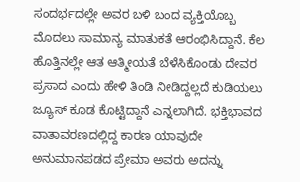ಸಂದರ್ಭದಲ್ಲೇ ಅವರ ಬಳಿ ಬಂದ ವ್ಯಕ್ತಿಯೊಬ್ಬ ಮೊದಲು ಸಾಮಾನ್ಯ ಮಾತುಕತೆ ಆರಂಭಿಸಿದ್ದಾನೆ. ಕೆಲ ಹೊತ್ತಿನಲ್ಲೇ ಆತ ಆತ್ಮೀಯತೆ ಬೆಳೆಸಿಕೊಂಡು ದೇವರ ಪ್ರಸಾದ ಎಂದು ಹೇಳಿ ತಿಂಡಿ ನೀಡಿದ್ದಲ್ಲದೆ ಕುಡಿಯಲು ಜ್ಯೂಸ್ ಕೂಡ ಕೊಟ್ಟಿದ್ದಾನೆ ಎನ್ನಲಾಗಿದೆ. ಭಕ್ತಿಭಾವದ ವಾತಾವರಣದಲ್ಲಿದ್ದ ಕಾರಣ ಯಾವುದೇ ಅನುಮಾನಪಡದ ಪ್ರೇಮಾ ಅವರು ಅದನ್ನು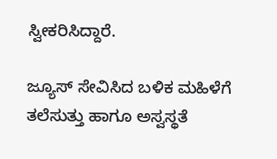ಸ್ವೀಕರಿಸಿದ್ದಾರೆ.

ಜ್ಯೂಸ್ ಸೇವಿಸಿದ ಬಳಿಕ ಮಹಿಳೆಗೆ ತಲೆಸುತ್ತು ಹಾಗೂ ಅಸ್ವಸ್ಥತೆ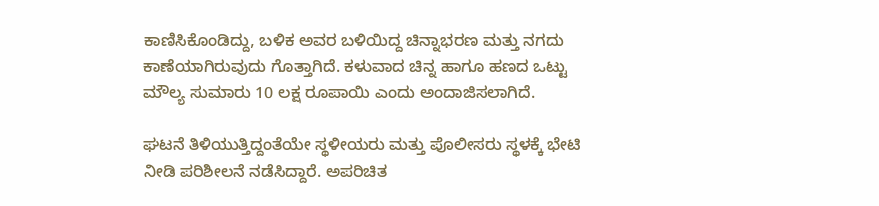ಕಾಣಿಸಿಕೊಂಡಿದ್ದು, ಬಳಿಕ ಅವರ ಬಳಿಯಿದ್ದ ಚಿನ್ನಾಭರಣ ಮತ್ತು ನಗದು ಕಾಣೆಯಾಗಿರುವುದು ಗೊತ್ತಾಗಿದೆ. ಕಳುವಾದ ಚಿನ್ನ ಹಾಗೂ ಹಣದ ಒಟ್ಟು ಮೌಲ್ಯ ಸುಮಾರು 10 ಲಕ್ಷ ರೂಪಾಯಿ ಎಂದು ಅಂದಾಜಿಸಲಾಗಿದೆ.

ಘಟನೆ ತಿಳಿಯುತ್ತಿದ್ದಂತೆಯೇ ಸ್ಥಳೀಯರು ಮತ್ತು ಪೊಲೀಸರು ಸ್ಥಳಕ್ಕೆ ಭೇಟಿ ನೀಡಿ ಪರಿಶೀಲನೆ ನಡೆಸಿದ್ದಾರೆ. ಅಪರಿಚಿತ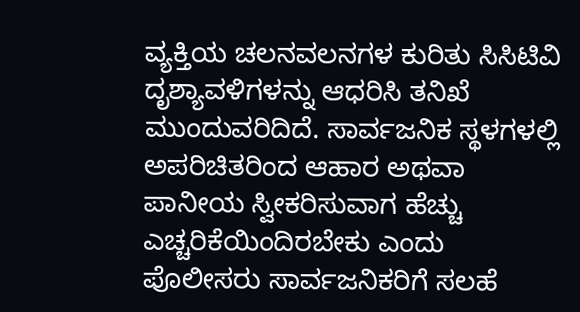ವ್ಯಕ್ತಿಯ ಚಲನವಲನಗಳ ಕುರಿತು ಸಿಸಿಟಿವಿ ದೃಶ್ಯಾವಳಿಗಳನ್ನು ಆಧರಿಸಿ ತನಿಖೆ ಮುಂದುವರಿದಿದೆ. ಸಾರ್ವಜನಿಕ ಸ್ಥಳಗಳಲ್ಲಿ ಅಪರಿಚಿತರಿಂದ ಆಹಾರ ಅಥವಾ ಪಾನೀಯ ಸ್ವೀಕರಿಸುವಾಗ ಹೆಚ್ಚು ಎಚ್ಚರಿಕೆಯಿಂದಿರಬೇಕು ಎಂದು ಪೊಲೀಸರು ಸಾರ್ವಜನಿಕರಿಗೆ ಸಲಹೆ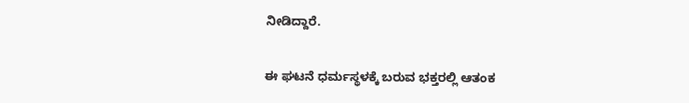ನೀಡಿದ್ದಾರೆ.

ಈ ಘಟನೆ ಧರ್ಮಸ್ಥಳಕ್ಕೆ ಬರುವ ಭಕ್ತರಲ್ಲಿ ಆತಂಕ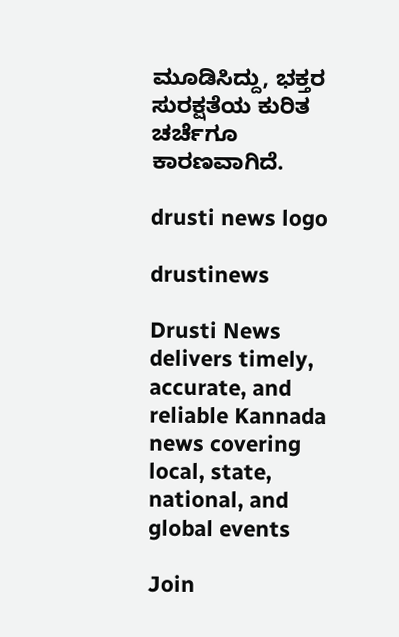ಮೂಡಿಸಿದ್ದು, ಭಕ್ತರ ಸುರಕ್ಷತೆಯ ಕುರಿತ ಚರ್ಚೆಗೂ ಕಾರಣವಾಗಿದೆ.

drusti news logo

drustinews

Drusti News delivers timely, accurate, and reliable Kannada news covering local, state, national, and global events

Join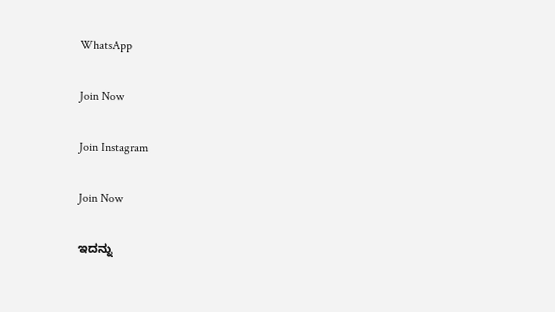WhatsApp

Join Now

Join Instagram

Join Now

ಇದನ್ನು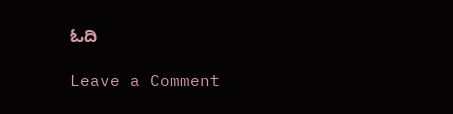ಓದಿ

Leave a Comment